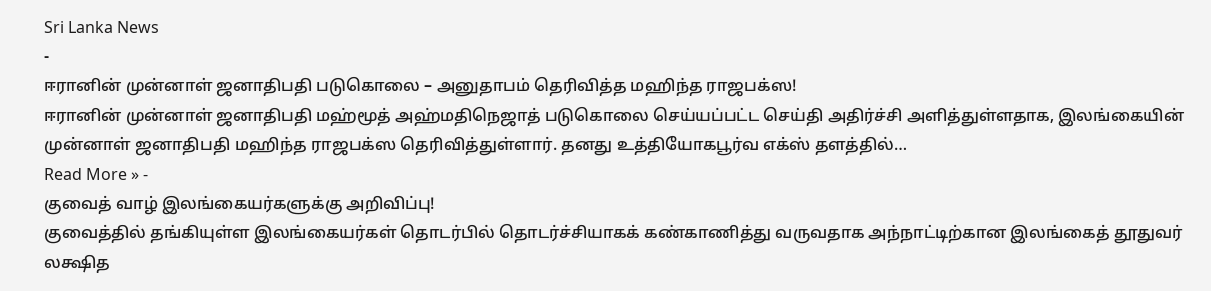Sri Lanka News
-
ஈரானின் முன்னாள் ஜனாதிபதி படுகொலை – அனுதாபம் தெரிவித்த மஹிந்த ராஜபக்ஸ!
ஈரானின் முன்னாள் ஜனாதிபதி மஹ்மூத் அஹ்மதிநெஜாத் படுகொலை செய்யப்பட்ட செய்தி அதிர்ச்சி அளித்துள்ளதாக, இலங்கையின் முன்னாள் ஜனாதிபதி மஹிந்த ராஜபக்ஸ தெரிவித்துள்ளார். தனது உத்தியோகபூர்வ எக்ஸ் தளத்தில்…
Read More » -
குவைத் வாழ் இலங்கையர்களுக்கு அறிவிப்பு!
குவைத்தில் தங்கியுள்ள இலங்கையர்கள் தொடர்பில் தொடர்ச்சியாகக் கண்காணித்து வருவதாக அந்நாட்டிற்கான இலங்கைத் தூதுவர் லக்ஷித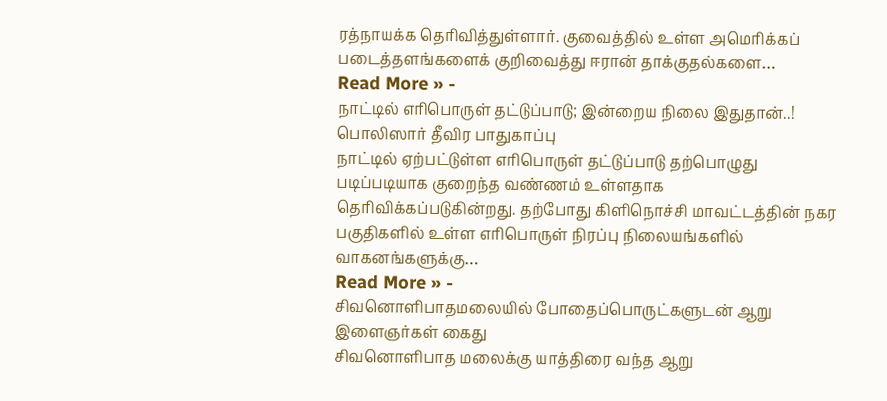ரத்நாயக்க தெரிவித்துள்ளார். குவைத்தில் உள்ள அமெரிக்கப் படைத்தளங்களைக் குறிவைத்து ஈரான் தாக்குதல்களை…
Read More » -
நாட்டில் எரிபொருள் தட்டுப்பாடு; இன்றைய நிலை இதுதான்..! பொலிஸார் தீவிர பாதுகாப்பு
நாட்டில் ஏற்பட்டுள்ள எரிபொருள் தட்டுப்பாடு தற்பொழுது படிப்படியாக குறைந்த வண்ணம் உள்ளதாக தெரிவிக்கப்படுகின்றது. தற்போது கிளிநொச்சி மாவட்டத்தின் நகர பகுதிகளில் உள்ள எரிபொருள் நிரப்பு நிலையங்களில் வாகனங்களுக்கு…
Read More » -
சிவனொளிபாதமலையில் போதைப்பொருட்களுடன் ஆறு இளைஞர்கள் கைது
சிவனொளிபாத மலைக்கு யாத்திரை வந்த ஆறு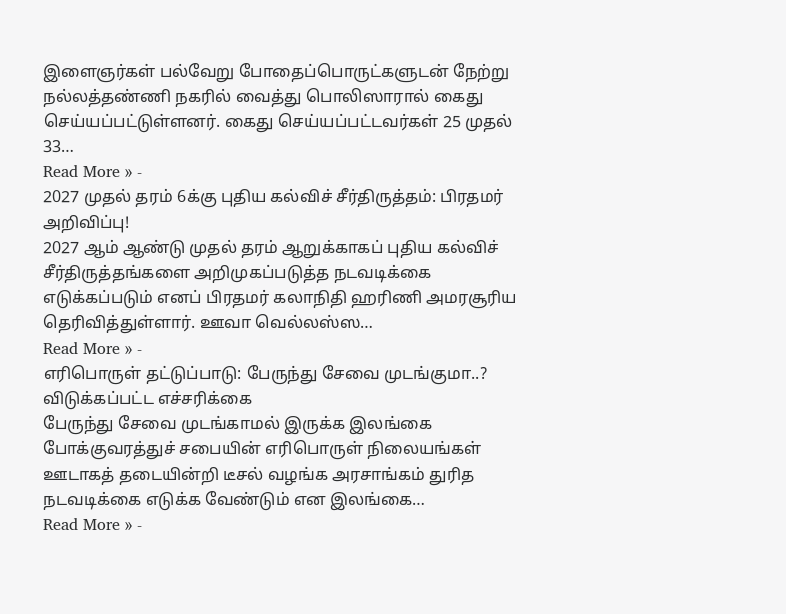இளைஞர்கள் பல்வேறு போதைப்பொருட்களுடன் நேற்று நல்லத்தண்ணி நகரில் வைத்து பொலிஸாரால் கைது செய்யப்பட்டுள்ளனர். கைது செய்யப்பட்டவர்கள் 25 முதல் 33…
Read More » -
2027 முதல் தரம் 6க்கு புதிய கல்விச் சீர்திருத்தம்: பிரதமர் அறிவிப்பு!
2027 ஆம் ஆண்டு முதல் தரம் ஆறுக்காகப் புதிய கல்விச் சீர்திருத்தங்களை அறிமுகப்படுத்த நடவடிக்கை எடுக்கப்படும் எனப் பிரதமர் கலாநிதி ஹரிணி அமரசூரிய தெரிவித்துள்ளார். ஊவா வெல்லஸ்ஸ…
Read More » -
எரிபொருள் தட்டுப்பாடு: பேருந்து சேவை முடங்குமா..? விடுக்கப்பட்ட எச்சரிக்கை
பேருந்து சேவை முடங்காமல் இருக்க இலங்கை போக்குவரத்துச் சபையின் எரிபொருள் நிலையங்கள் ஊடாகத் தடையின்றி டீசல் வழங்க அரசாங்கம் துரித நடவடிக்கை எடுக்க வேண்டும் என இலங்கை…
Read More » -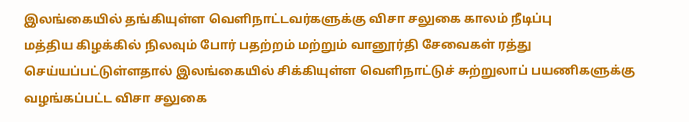இலங்கையில் தங்கியுள்ள வெளிநாட்டவர்களுக்கு விசா சலுகை காலம் நீடிப்பு
மத்திய கிழக்கில் நிலவும் போர் பதற்றம் மற்றும் வானூர்தி சேவைகள் ரத்து செய்யப்பட்டுள்ளதால் இலங்கையில் சிக்கியுள்ள வெளிநாட்டுச் சுற்றுலாப் பயணிகளுக்கு வழங்கப்பட்ட விசா சலுகை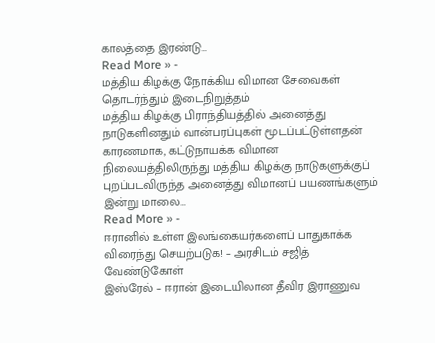காலத்தை இரண்டு…
Read More » -
மத்திய கிழக்கு நோக்கிய விமான சேவைகள் தொடர்ந்தும் இடைநிறுத்தம்
மத்திய கிழக்கு பிராந்தியத்தில் அனைத்து நாடுகளினதும் வான்பரப்புகள் மூடப்பட்டுள்ளதன் காரணமாக, கட்டுநாயக்க விமான நிலையத்திலிருந்து மத்திய கிழக்கு நாடுகளுக்குப் புறப்படவிருந்த அனைத்து விமானப் பயணங்களும் இன்று மாலை…
Read More » -
ஈரானில் உள்ள இலங்கையர்களைப் பாதுகாக்க விரைந்து செயற்படுக! – அரசிடம் சஜித் வேண்டுகோள்
இஸ்ரேல் – ஈரான் இடையிலான தீவிர இராணுவ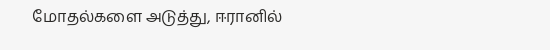மோதல்களை அடுத்து, ஈரானில்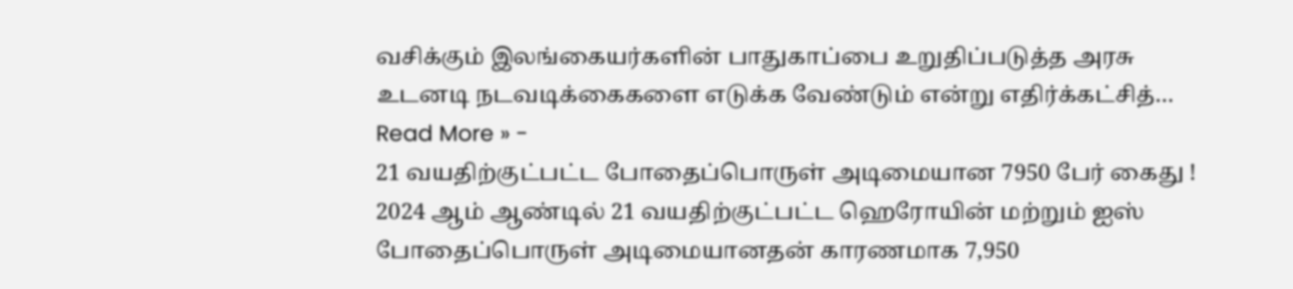வசிக்கும் இலங்கையர்களின் பாதுகாப்பை உறுதிப்படுத்த அரசு உடனடி நடவடிக்கைகளை எடுக்க வேண்டும் என்று எதிர்க்கட்சித்…
Read More » -
21 வயதிற்குட்பட்ட போதைப்பொருள் அடிமையான 7950 பேர் கைது !
2024 ஆம் ஆண்டில் 21 வயதிற்குட்பட்ட ஹெரோயின் மற்றும் ஐஸ் போதைப்பொருள் அடிமையானதன் காரணமாக 7,950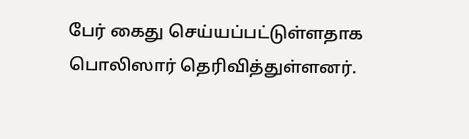பேர் கைது செய்யப்பட்டுள்ளதாக பொலிஸார் தெரிவித்துள்ளனர்.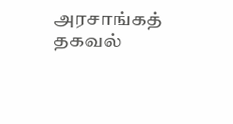அரசாங்கத் தகவல்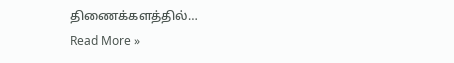திணைக்களத்தில்…
Read More »